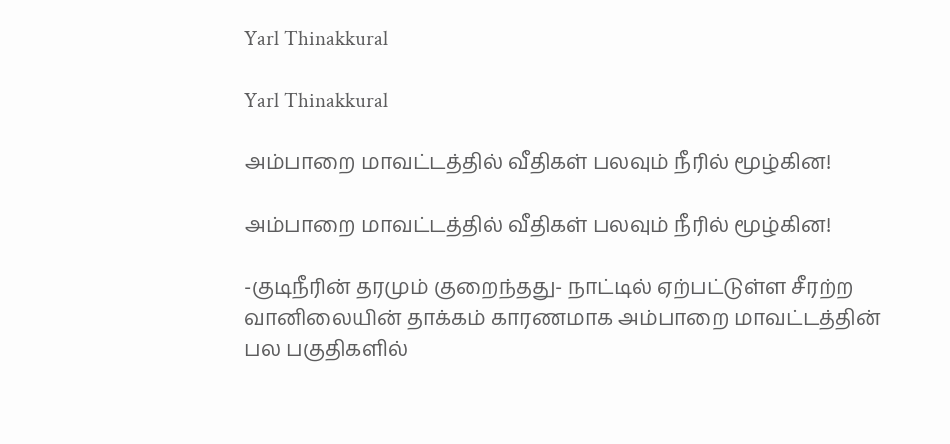Yarl Thinakkural

Yarl Thinakkural

அம்பாறை மாவட்டத்தில் வீதிகள் பலவும் நீரில் மூழ்கின!

அம்பாறை மாவட்டத்தில் வீதிகள் பலவும் நீரில் மூழ்கின!

-குடிநீரின் தரமும் குறைந்தது- நாட்டில் ஏற்பட்டுள்ள சீரற்ற வானிலையின் தாக்கம் காரணமாக அம்பாறை மாவட்டத்தின் பல பகுதிகளில்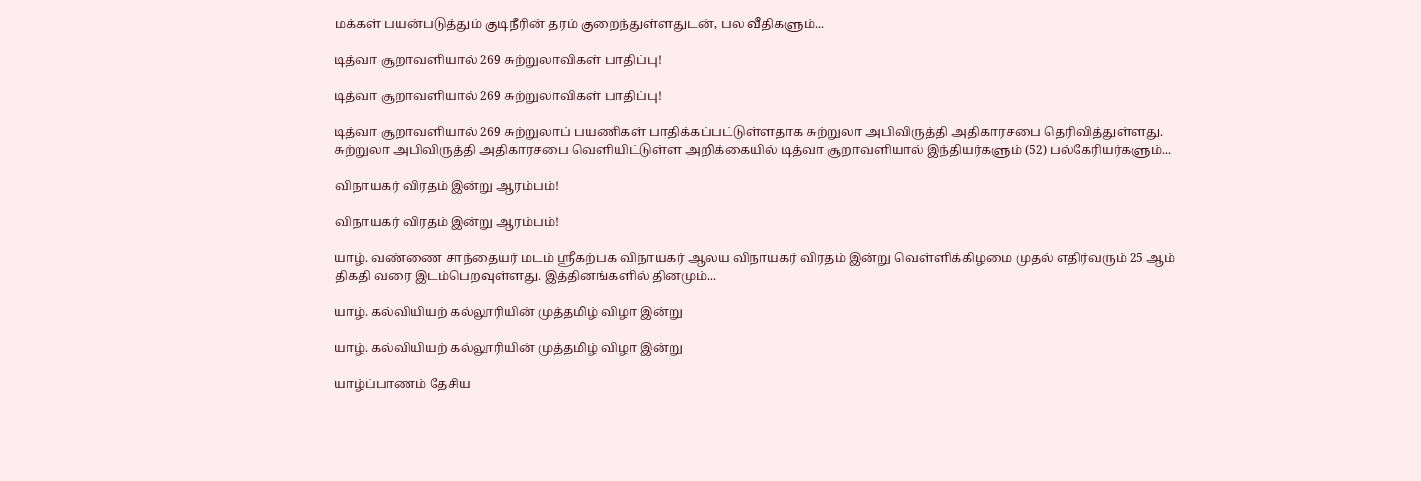மக்கள் பயன்படுத்தும் குடிநீரின் தரம் குறைந்துள்ளதுடன், பல வீதிகளும்...

டித்வா சூறாவளியால் 269 சுற்றுலாவிகள் பாதிப்பு!

டித்வா சூறாவளியால் 269 சுற்றுலாவிகள் பாதிப்பு!

டித்வா சூறாவளியால் 269 சுற்றுலாப் பயணிகள் பாதிக்கப்பட்டுள்ளதாக சுற்றுலா அபிவிருத்தி அதிகாரசபை தெரிவித்துள்ளது. சுற்றுலா அபிவிருத்தி அதிகாரசபை வெளியிட்டுள்ள அறிக்கையில் டித்வா சூறாவளியால் இந்தியர்களும் (52) பல்கேரியர்களும்...

விநாயகர் விரதம் இன்று ஆரம்பம்!

விநாயகர் விரதம் இன்று ஆரம்பம்!

யாழ். வண்ணை சாந்தையர் மடம் ஸ்ரீகற்பக விநாயகர் ஆலய விநாயகர் விரதம் இன்று வெள்ளிக்கிழமை முதல் எதிர்வரும் 25 ஆம் திகதி வரை இடம்பெறவுள்ளது. இத்தினங்களில் தினமும்...

யாழ். கல்வியியற் கல்லூரியின் முத்தமிழ் விழா இன்று

யாழ். கல்வியியற் கல்லூரியின் முத்தமிழ் விழா இன்று

யாழ்ப்பாணம் தேசிய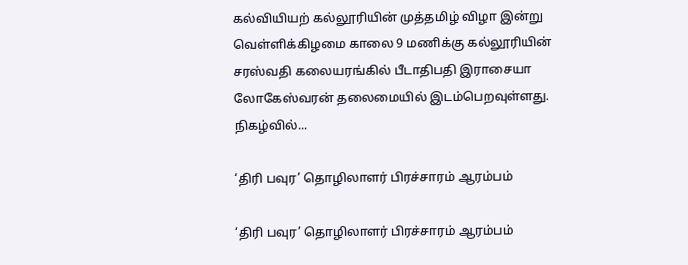கல்வியியற் கல்லூரியின் முத்தமிழ் விழா இன்று வெள்ளிக்கிழமை காலை 9 மணிக்கு கல்லூரியின் சரஸ்வதி கலையரங்கில் பீடாதிபதி இராசையா லோகேஸ்வரன் தலைமையில் இடம்பெறவுள்ளது. நிகழ்வில்...

‘திரி பவுர’ தொழிலாளர் பிரச்சாரம் ஆரம்பம்

‘திரி பவுர’ தொழிலாளர் பிரச்சாரம் ஆரம்பம்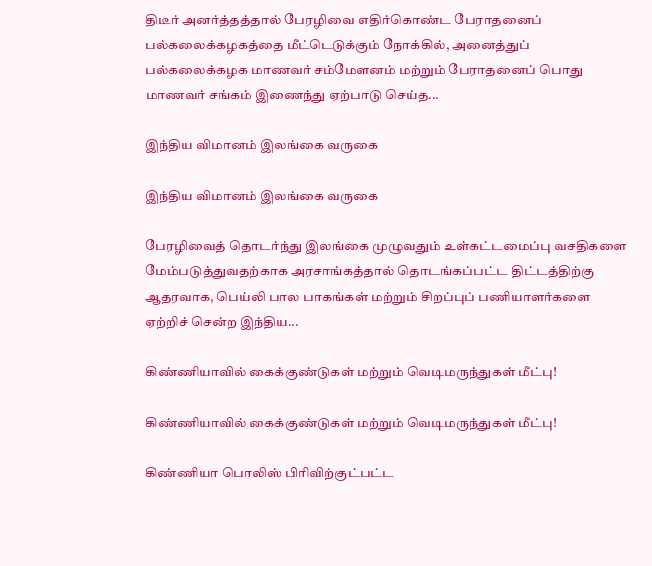திடீர் அனர்த்தத்தால் பேரழிவை எதிர்கொண்ட பேராதனைப் பல்கலைக்கழகத்தை மீட்டெடுக்கும் நோக்கில், அனைத்துப் பல்கலைக்கழக மாணவர் சம்மேளனம் மற்றும் பேராதனைப் பொது மாணவர் சங்கம் இணைந்து ஏற்பாடு செய்த...

இந்திய விமானம் இலங்கை வருகை

இந்திய விமானம் இலங்கை வருகை

பேரழிவைத் தொடர்ந்து இலங்கை முழுவதும் உள்கட்டமைப்பு வசதிகளை மேம்படுத்துவதற்காக அரசாங்கத்தால் தொடங்கப்பட்ட திட்டத்திற்கு ஆதரவாக, பெய்லி பால பாகங்கள் மற்றும் சிறப்புப் பணியாளர்களை ஏற்றிச் சென்ற இந்திய...

கிண்ணியாவில் கைக்குண்டுகள் மற்றும் வெடிமருந்துகள் மீட்பு!

கிண்ணியாவில் கைக்குண்டுகள் மற்றும் வெடிமருந்துகள் மீட்பு!

கிண்ணியா பொலிஸ் பிரிவிற்குட்பட்ட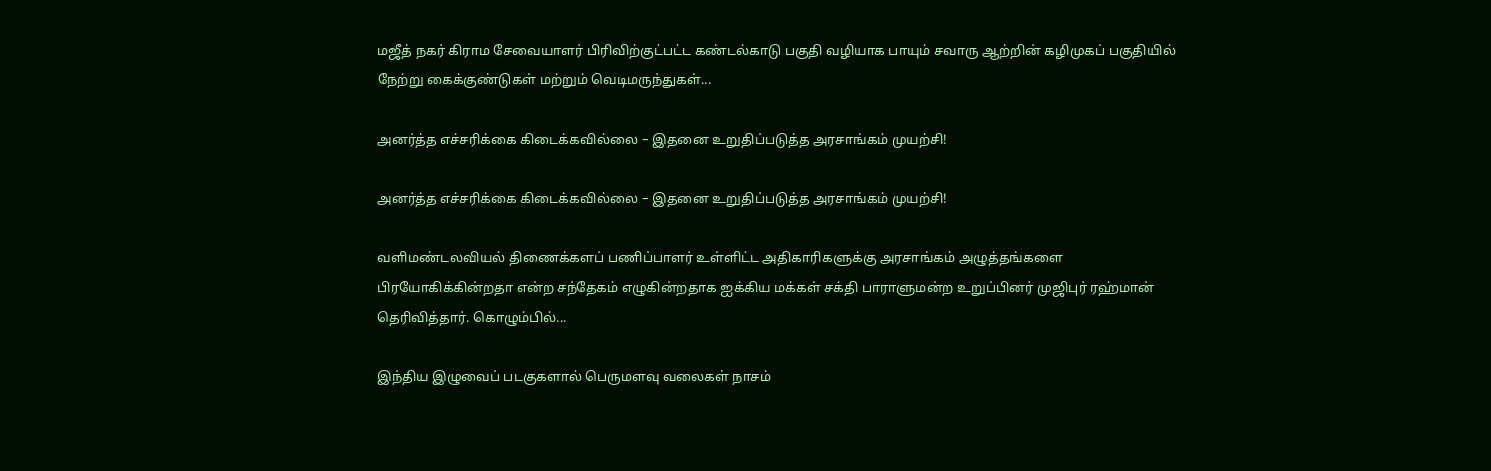மஜீத் நகர் கிராம சேவையாளர் பிரிவிற்குட்பட்ட கண்டல்காடு பகுதி வழியாக பாயும் சவாரு ஆற்றின் கழிமுகப் பகுதியில் நேற்று கைக்குண்டுகள் மற்றும் வெடிமருந்துகள்...

அனர்த்த எச்சரிக்கை கிடைக்கவில்லை – இதனை உறுதிப்படுத்த அரசாங்கம் முயற்சி!

அனர்த்த எச்சரிக்கை கிடைக்கவில்லை – இதனை உறுதிப்படுத்த அரசாங்கம் முயற்சி!

வளிமண்டலவியல் திணைக்களப் பணிப்பாளர் உள்ளிட்ட அதிகாரிகளுக்கு அரசாங்கம் அழுத்தங்களை பிரயோகிக்கின்றதா என்ற சந்தேகம் எழுகின்றதாக ஐக்கிய மக்கள் சக்தி பாராளுமன்ற உறுப்பினர் முஜிபுர் ரஹ்மான் தெரிவித்தார். கொழும்பில்...

இந்திய இழுவைப் படகுகளால் பெருமளவு வலைகள் நாசம்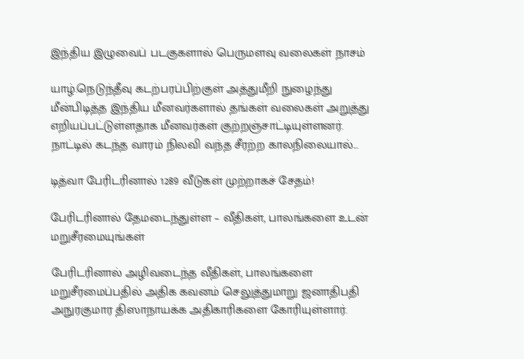இந்திய இழுவைப் படகுகளால் பெருமளவு வலைகள் நாசம்

யாழ்.நெடுந்தீவு கடற்பரப்பிற்குள் அத்துமீறி நுழைந்து மீன்பிடித்த இந்திய மீனவர்களால் தங்கள் வலைகள் அறுத்து எறியப்பட்டுள்ளதாக மீனவர்கள் குற்றஞ்சாட்டியுள்ளனர். நாட்டில் கடந்த வாரம் நிலவி வந்த சீரற்ற காலநிலையால்...

டித்வா பேரிடரினால் 1289 வீடுகள் முற்றாகச் சேதம்!

பேரிடரினால் தேமடைந்துள்ள – வீதிகள், பாலங்களை உடன் மறுசீரமையுங்கள்

பேரிடரினால் அழிவடைந்த வீதிகள், பாலங்களை மறுசீரமைப்பதில் அதிக கவனம் செலுத்துமாறு ஜனாதிபதி அநுரகுமார திஸாநாயக்க அதிகாரிகளை கோரியுள்ளார்.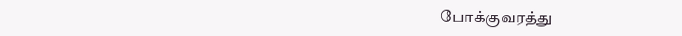போக்குவரத்து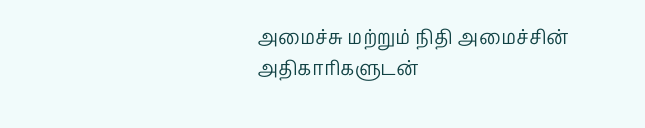அமைச்சு மற்றும் நிதி அமைச்சின் அதிகாரிகளுடன்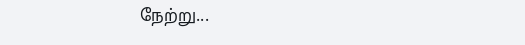நேற்று...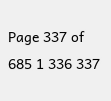Page 337 of 685 1 336 337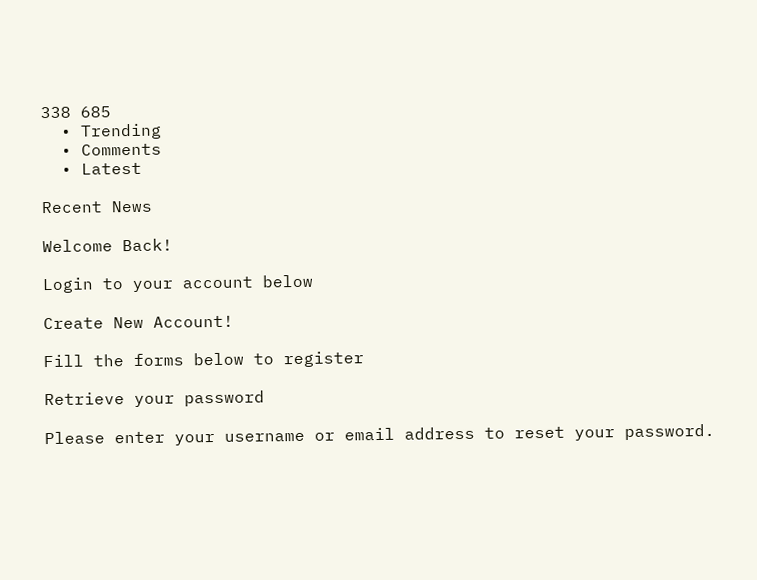338 685
  • Trending
  • Comments
  • Latest

Recent News

Welcome Back!

Login to your account below

Create New Account!

Fill the forms below to register

Retrieve your password

Please enter your username or email address to reset your password.